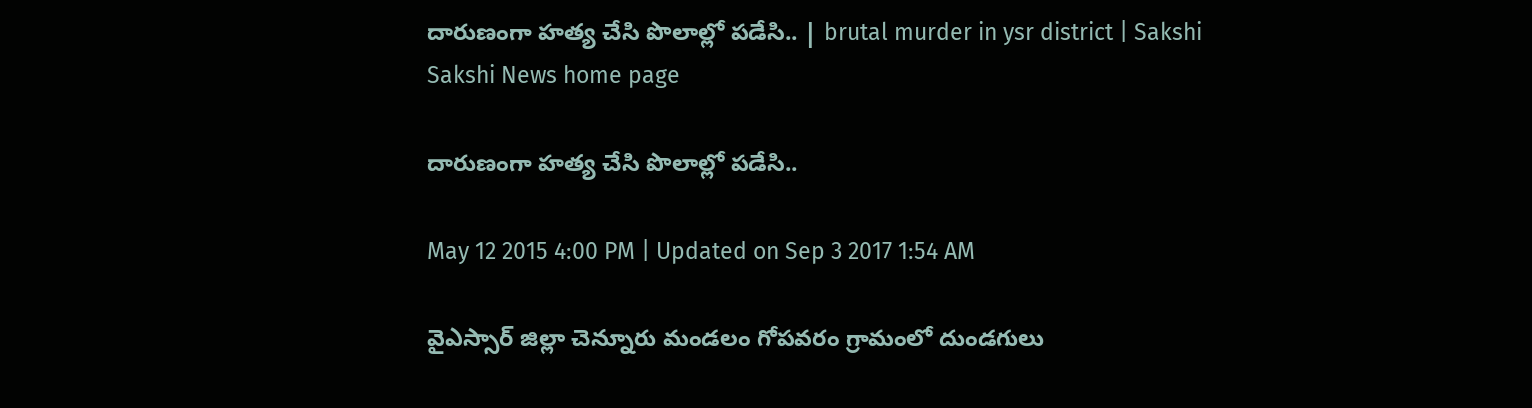దారుణంగా హత్య చేసి పొలాల్లో పడేసి.. | brutal murder in ysr district | Sakshi
Sakshi News home page

దారుణంగా హత్య చేసి పొలాల్లో పడేసి..

May 12 2015 4:00 PM | Updated on Sep 3 2017 1:54 AM

వైఎస్సార్ జిల్లా చెన్నూరు మండలం గోపవరం గ్రామంలో దుండగులు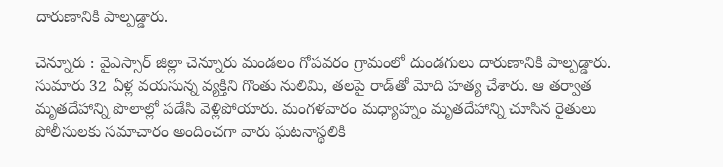దారుణానికి పాల్పడ్డారు.

చెన్నూరు : వైఎస్సార్ జిల్లా చెన్నూరు మండలం గోపవరం గ్రామంలో దుండగులు దారుణానికి పాల్పడ్డారు. సుమారు 32 ఏళ్ల వయసున్న వ్యక్తిని గొంతు నులిమి, తలపై రాడ్‌తో మోది హత్య చేశారు. ఆ తర్వాత మృతదేహాన్ని పొలాల్లో పడేసి వెళ్లిపోయారు. మంగళవారం మధ్యాహ్నం మృతదేహాన్ని చూసిన రైతులు పోలీసులకు సమాచారం అందించగా వారు ఘటనాస్థలికి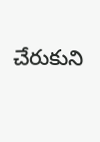చేరుకుని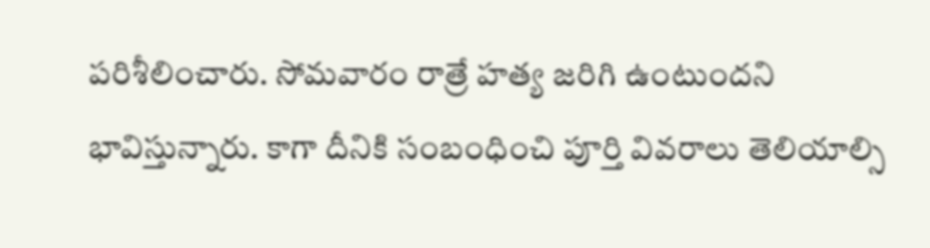పరిశీలించారు. సోమవారం రాత్రే హత్య జరిగి ఉంటుందని భావిస్తున్నారు. కాగా దీనికి సంబంధించి పూర్తి వివరాలు తెలియాల్సి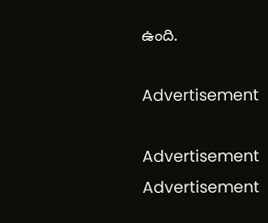ఉంది.

Advertisement

Advertisement
Advertisement